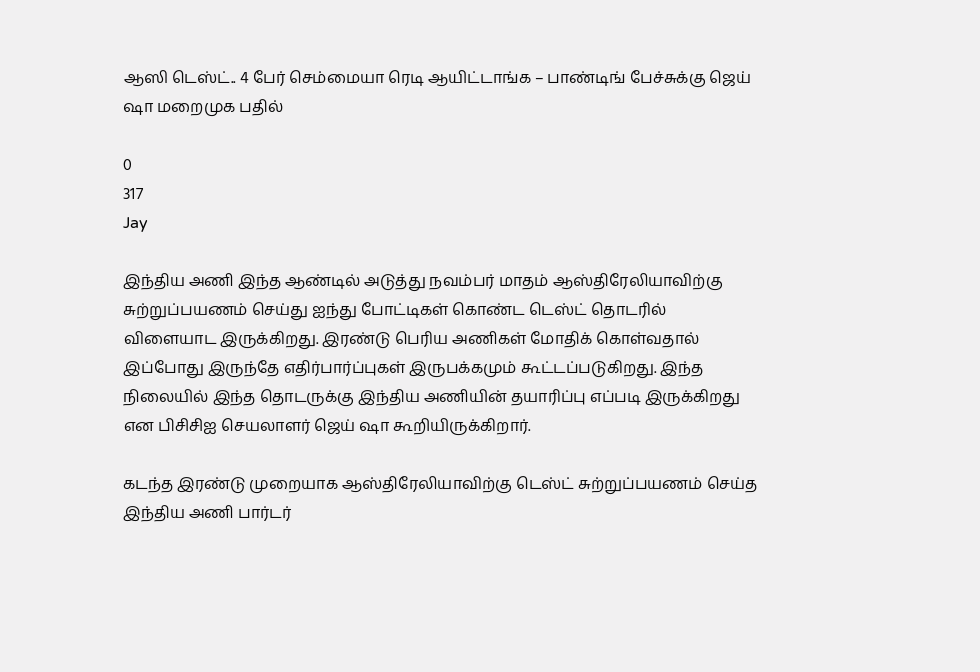ஆஸி டெஸ்ட்.. 4 பேர் செம்மையா ரெடி ஆயிட்டாங்க – பாண்டிங் பேச்சுக்கு ஜெய் ஷா மறைமுக பதில்

0
317
Jay

இந்திய அணி இந்த ஆண்டில் அடுத்து நவம்பர் மாதம் ஆஸ்திரேலியாவிற்கு சுற்றுப்பயணம் செய்து ஐந்து போட்டிகள் கொண்ட டெஸ்ட் தொடரில் விளையாட இருக்கிறது. இரண்டு பெரிய அணிகள் மோதிக் கொள்வதால் இப்போது இருந்தே எதிர்பார்ப்புகள் இருபக்கமும் கூட்டப்படுகிறது. இந்த நிலையில் இந்த தொடருக்கு இந்திய அணியின் தயாரிப்பு எப்படி இருக்கிறது என பிசிசிஐ செயலாளர் ஜெய் ஷா கூறியிருக்கிறார்.

கடந்த இரண்டு முறையாக ஆஸ்திரேலியாவிற்கு டெஸ்ட் சுற்றுப்பயணம் செய்த இந்திய அணி பார்டர்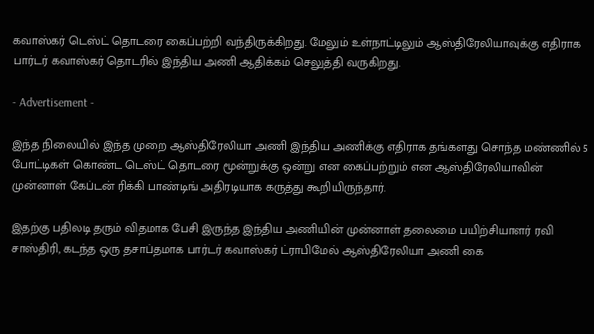கவாஸ்கர் டெஸ்ட் தொடரை கைப்பற்றி வந்திருக்கிறது. மேலும் உள்நாட்டிலும் ஆஸ்திரேலியாவுக்கு எதிராக பார்டர் கவாஸ்கர் தொடரில் இந்திய அணி ஆதிக்கம் செலுத்தி வருகிறது.

- Advertisement -

இந்த நிலையில் இந்த முறை ஆஸ்திரேலியா அணி இந்திய அணிக்கு எதிராக தங்களது சொந்த மண்ணில் 5 போட்டிகள் கொண்ட டெஸ்ட் தொடரை மூன்றுக்கு ஒன்று என கைப்பற்றும் என ஆஸ்திரேலியாவின் முன்னாள் கேப்டன் ரிக்கி பாண்டிங் அதிரடியாக கருத்து கூறியிருந்தார்.

இதற்கு பதிலடி தரும் விதமாக பேசி இருந்த இந்திய அணியின் முன்னாள் தலைமை பயிற்சியாளர் ரவி சாஸ்திரி, கடந்த ஒரு தசாப்தமாக பார்டர் கவாஸ்கர் ட்ராபிமேல் ஆஸ்திரேலியா அணி கை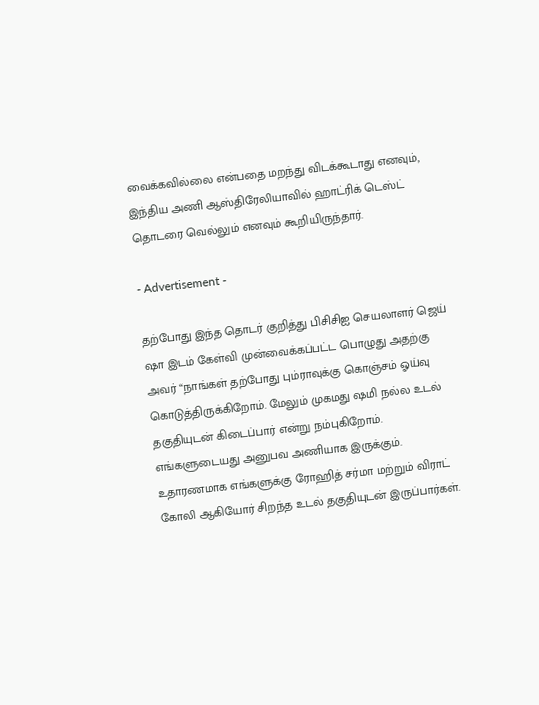வைக்கவில்லை என்பதை மறந்து விடக்கூடாது எனவும், இந்திய அணி ஆஸ்திரேலியாவில் ஹாட்ரிக் டெஸ்ட் தொடரை வெல்லும் எனவும் கூறியிருந்தார்.

- Advertisement -

தற்போது இந்த தொடர் குறித்து பிசிசிஐ செயலாளர் ஜெய் ஷா இடம் கேள்வி முன்வைக்கப்பட்ட பொழுது அதற்கு அவர் “நாங்கள் தற்போது பும்ராவுக்கு கொஞ்சம் ஓய்வு கொடுத்திருக்கிறோம். மேலும் முகமது ஷமி நல்ல உடல் தகுதியுடன் கிடைப்பார் என்று நம்புகிறோம். எங்களுடையது அனுபவ அணியாக இருக்கும். உதாரணமாக எங்களுக்கு ரோஹித் சர்மா மற்றும் விராட் கோலி ஆகியோர் சிறந்த உடல் தகுதியுடன் இருப்பார்கள்.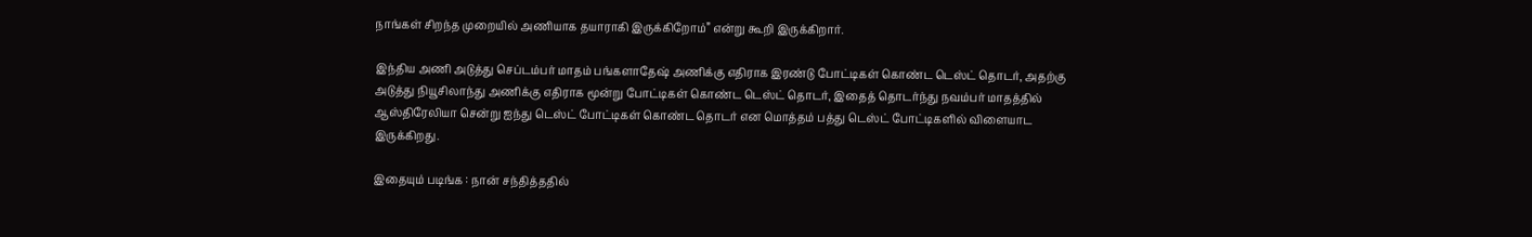நாங்கள் சிறந்த முறையில் அணியாக தயாராகி இருக்கிறோம்” என்று கூறி இருக்கிறார்.

இந்திய அணி அடுத்து செப்டம்பர் மாதம் பங்களாதேஷ் அணிக்கு எதிராக இரண்டு போட்டிகள் கொண்ட டெஸ்ட் தொடர், அதற்கு அடுத்து நியூசிலாந்து அணிக்கு எதிராக மூன்று போட்டிகள் கொண்ட டெஸ்ட் தொடர், இதைத் தொடர்ந்து நவம்பர் மாதத்தில் ஆஸ்திரேலியா சென்று ஐந்து டெஸ்ட் போட்டிகள் கொண்ட தொடர் என மொத்தம் பத்து டெஸ்ட் போட்டிகளில் விளையாட இருக்கிறது.

இதையும் படிங்க : நான் சந்தித்ததில்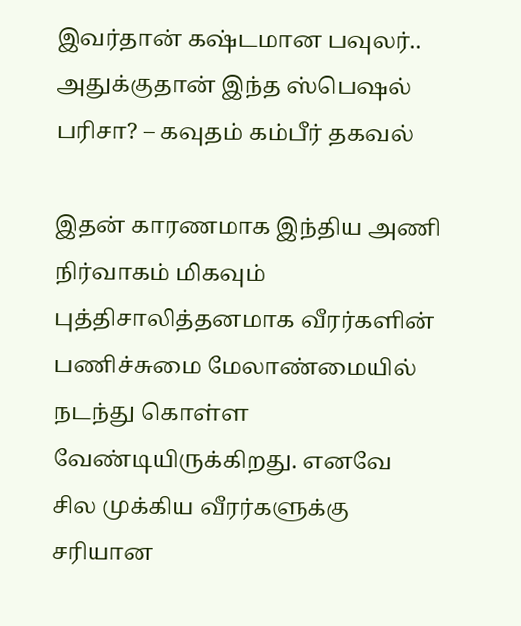இவர்தான் கஷ்டமான பவுலர்.. அதுக்குதான் இந்த ஸ்பெஷல் பரிசா? – கவுதம் கம்பீர் தகவல்

இதன் காரணமாக இந்திய அணி நிர்வாகம் மிகவும் புத்திசாலித்தனமாக வீரர்களின் பணிச்சுமை மேலாண்மையில் நடந்து கொள்ள வேண்டியிருக்கிறது. எனவே சில முக்கிய வீரர்களுக்கு சரியான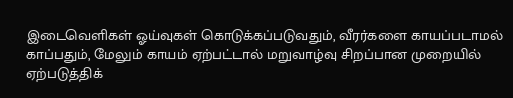இடைவெளிகள் ஓய்வுகள் கொடுக்கப்படுவதும், வீரர்களை காயப்படாமல் காப்பதும், மேலும் காயம் ஏற்பட்டால் மறுவாழ்வு சிறப்பான முறையில் ஏற்படுத்திக்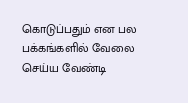கொடுப்பதும் என பல பக்கங்களில் வேலை செய்ய வேண்டி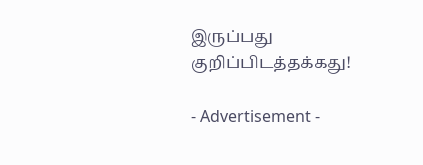இருப்பது குறிப்பிடத்தக்கது!

- Advertisement -